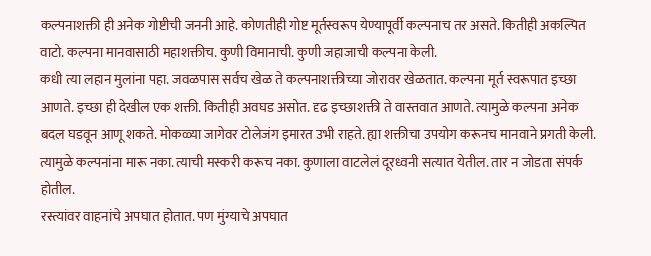कल्पनाशक्ती ही अनेक गोष्टीची जननी आहे. कोणतीही गोष्ट मूर्तस्वरूप येण्यापूर्वी कल्पनाच तर असते. कितीही अकल्पित वाटो. कल्पना मानवासाठी महाशक्तीच. कुणी विमानाची. कुणी जहाजाची कल्पना केली.
कधी त्या लहान मुलांना पहा. जवळपास सर्वच खेळ ते कल्पनाशक्तीच्या जोरावर खेळतात. कल्पना मूर्त स्वरूपात इच्छा आणते. इच्छा ही देखील एक शक्ती. कितीही अवघड असोत. दृढ इच्छाशक्ती ते वास्तवात आणते. त्यामुळे कल्पना अनेक बदल घडवून आणू शकते. मोकळ्या जागेवर टोलेजंग इमारत उभी राहते. ह्या शक्तीचा उपयोग करूनच मानवाने प्रगती केली. त्यामुळे कल्पनांना मारू नका. त्याची मस्करी करूच नका. कुणाला वाटलेलं दूरध्वनी सत्यात येतील. तार न जोडता संपर्क होतील.
रस्त्यांवर वाहनांचे अपघात होतात. पण मुंग्याचे अपघात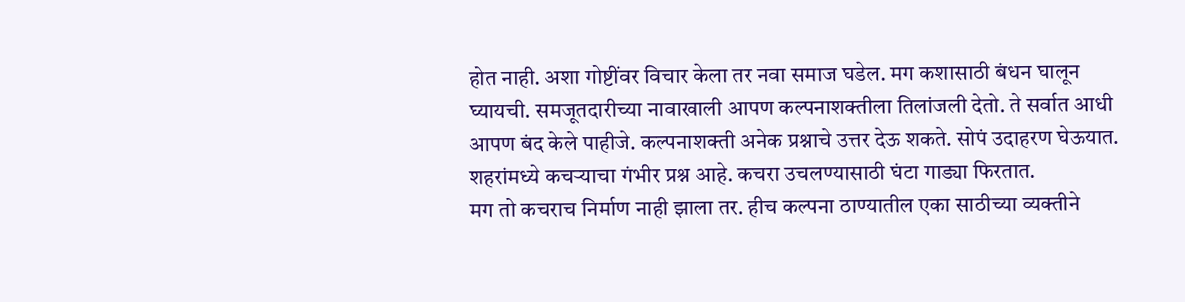होत नाही. अशा गोष्टींवर विचार केला तर नवा समाज घडेल. मग कशासाठी बंधन घालून घ्यायची. समजूतदारीच्या नावाखाली आपण कल्पनाशक्तीला तिलांजली देतो. ते सर्वात आधी आपण बंद केले पाहीजे. कल्पनाशक्ती अनेक प्रश्नाचे उत्तर देऊ शकते. सोपं उदाहरण घेऊयात. शहरांमध्ये कचऱ्याचा गंभीर प्रश्न आहे. कचरा उचलण्यासाठी घंटा गाड्या फिरतात.
मग तो कचराच निर्माण नाही झाला तर. हीच कल्पना ठाण्यातील एका साठीच्या व्यक्तीने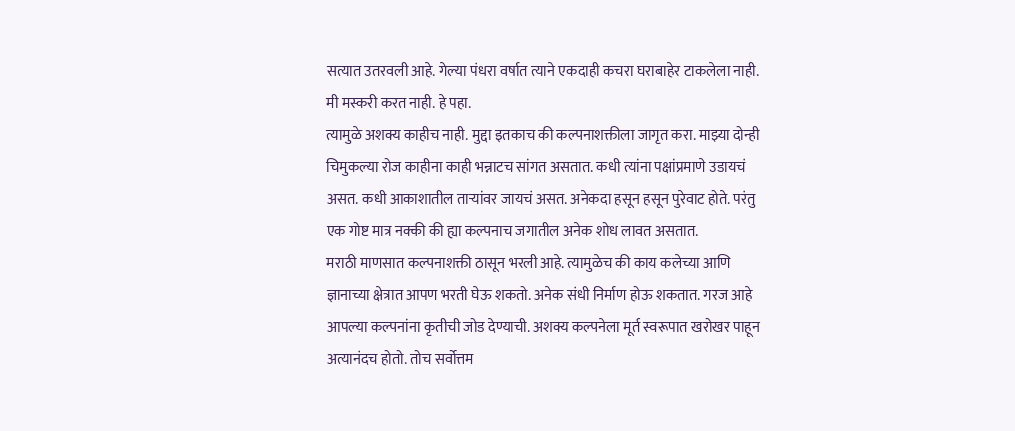सत्यात उतरवली आहे. गेल्या पंधरा वर्षात त्याने एकदाही कचरा घराबाहेर टाकलेला नाही. मी मस्करी करत नाही. हे पहा.
त्यामुळे अशक्य काहीच नाही. मुद्दा इतकाच की कल्पनाशक्तीला जागृत करा. माझ्या दोन्ही चिमुकल्या रोज काहीना काही भन्नाटच सांगत असतात. कधी त्यांना पक्षांप्रमाणे उडायचं असत. कधी आकाशातील ताऱ्यांवर जायचं असत. अनेकदा हसून हसून पुरेवाट होते. परंतु एक गोष्ट मात्र नक्की की ह्या कल्पनाच जगातील अनेक शोध लावत असतात.
मराठी माणसात कल्पनाशक्ती ठासून भरली आहे. त्यामुळेच की काय कलेच्या आणि ज्ञानाच्या क्षेत्रात आपण भरती घेऊ शकतो. अनेक संधी निर्माण होऊ शकतात. गरज आहे आपल्या कल्पनांना कृतीची जोड देण्याची. अशक्य कल्पनेला मूर्त स्वरूपात खरोखर पाहून अत्यानंदच होतो. तोच सर्वोत्तम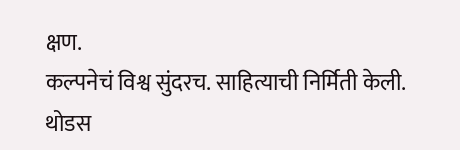क्षण.
कल्पनेचं विश्व सुंदरच. साहित्याची निर्मिती केली. थोडस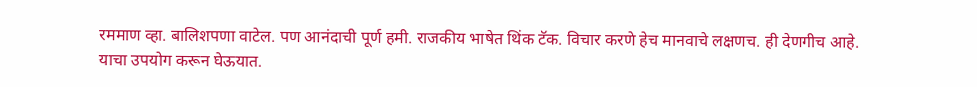रममाण व्हा. बालिशपणा वाटेल. पण आनंदाची पूर्ण हमी. राजकीय भाषेत थिंक टॅक. विचार करणे हेच मानवाचे लक्षणच. ही देणगीच आहे. याचा उपयोग करून घेऊयात.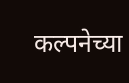कल्पनेच्या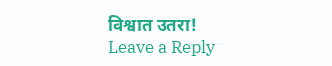विश्वात उतरा!
Leave a Reply